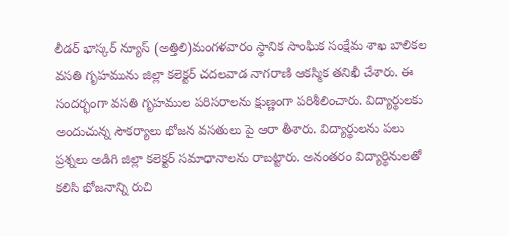లీడర్ భాస్కర్ న్యూస్ (అత్తిలి)మంగళవారం స్థానిక సాంఘిక సంక్షేమ శాఖ బాలికల వసతి గృహమును జిల్లా కలెక్టర్ చదలవాడ నాగరాణి ఆకస్మిక తనిఖీ చేశారు. ఈ సందర్భంగా వసతి గృహముల పరిసరాలను క్షుణ్ణంగా పరిశీలించారు. విద్యార్థులకు అందుచున్న సౌకర్యాలు భోజన వసతులు పై ఆరా తీశారు. విద్యార్థులను పలు ప్రశ్నలు అడిగి జిల్లా కలెక్టర్ సమాధానాలను రాబట్టారు. అనంతరం విద్యార్థినులతో కలిసి భోజనాన్ని రుచి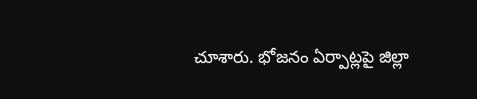చూశారు. భోజనం ఏర్పాట్లపై జిల్లా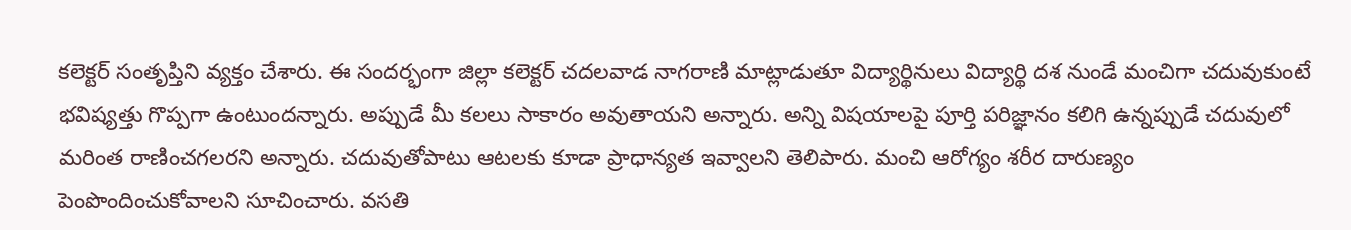కలెక్టర్ సంతృప్తిని వ్యక్తం చేశారు. ఈ సందర్భంగా జిల్లా కలెక్టర్ చదలవాడ నాగరాణి మాట్లాడుతూ విద్యార్థినులు విద్యార్థి దశ నుండే మంచిగా చదువుకుంటే భవిష్యత్తు గొప్పగా ఉంటుందన్నారు. అప్పుడే మీ కలలు సాకారం అవుతాయని అన్నారు. అన్ని విషయాలపై పూర్తి పరిజ్ఞానం కలిగి ఉన్నప్పుడే చదువులో మరింత రాణించగలరని అన్నారు. చదువుతోపాటు ఆటలకు కూడా ప్రాధాన్యత ఇవ్వాలని తెలిపారు. మంచి ఆరోగ్యం శరీర దారుణ్యం పెంపొందించుకోవాలని సూచించారు. వసతి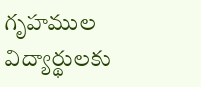గృహముల విద్యార్థులకు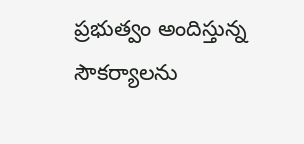ప్రభుత్వం అందిస్తున్న సౌకర్యాలను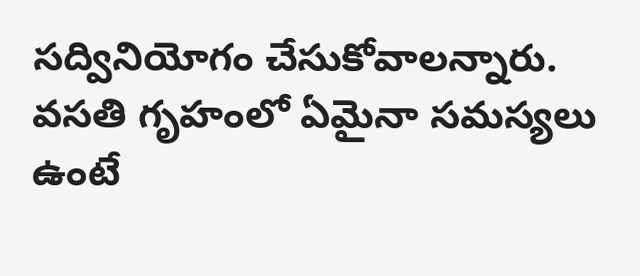సద్వినియోగం చేసుకోవాలన్నారు. వసతి గృహంలో ఏమైనా సమస్యలు ఉంటే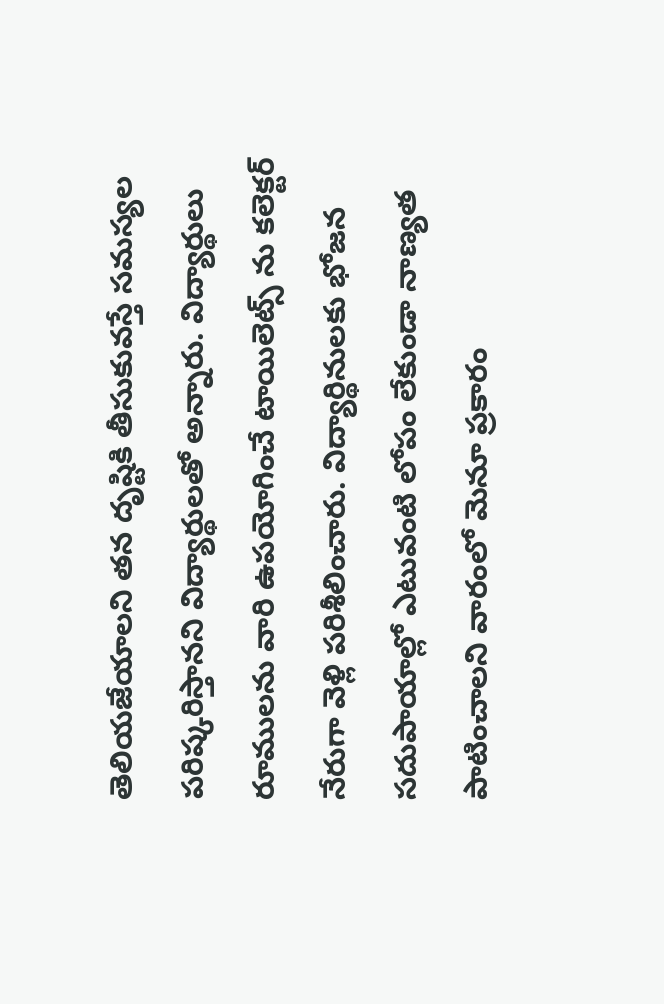తెలియజేయాలని తన దృష్టికి తీసుకువస్తే సమస్యల పరిష్కరిస్తానని విద్యార్థులతో అన్నారు. విద్యార్థులు రూములను వారి ఉపయోగించే టాయిలెట్స్ ను కలెక్టర్ నేరుగా వెళ్లి పరిశీలించారు. విద్యార్థినులకు భోజన సదుపాయాల్లో ఎటువంటి లోపం లేకుండా నాణ్యత పాటించాలని వారంలో మెనూ ప్రకారం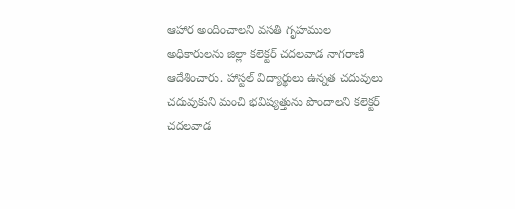ఆహార అందించాలని వసతి గృహముల అధికారులను జిల్లా కలెక్టర్ చదలవాడ నాగరాణి ఆదేశించారు. హాస్టల్ విద్యార్థులు ఉన్నత చదువులు చదువుకుని మంచి భవిష్యత్తును పొందాలని కలెక్టర్ చదలవాడ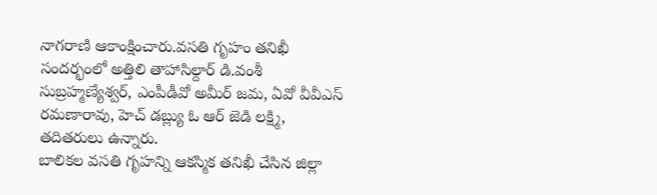నాగరాణి ఆకాంక్షించారు.వసతి గృహం తనిఖీ సందర్భంలో అత్తిలి తాహాసిల్దార్ డి.వంశీ సుబ్రహ్మణ్యేశ్వర్, ఎంపీడీవో అమీర్ జమ, ఏవో వీవీఎస్ రమణారావు, హెచ్ డబ్ల్యు ఓ ఆర్ జెడి లక్ష్మి, తదితరులు ఉన్నారు.
బాలికల వసతి గృహన్ని ఆకస్మిక తనిఖీ చేసిన జిల్లా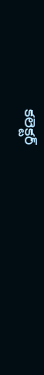కలెక్టర్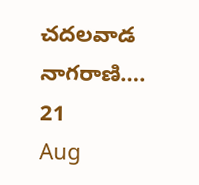చదలవాడ నాగరాణి….
21
Aug